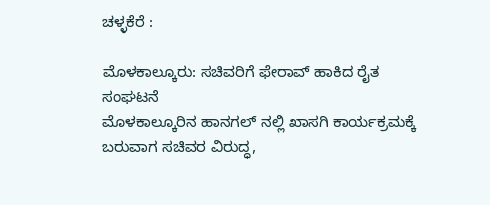ಚಳ್ಳಕೆರೆ :

ಮೊಳಕಾಲ್ಕೂರು: ಸಚಿವರಿಗೆ ಫೇರಾವ್ ಹಾಕಿದ ರೈತ
ಸಂಘಟನೆ
ಮೊಳಕಾಲ್ಕೂರಿನ ಹಾನಗಲ್ ನಲ್ಲಿ ಖಾಸಗಿ ಕಾರ್ಯಕ್ರಮಕ್ಕೆ
ಬರುವಾಗ ಸಚಿವರ ವಿರುದ್ಧ,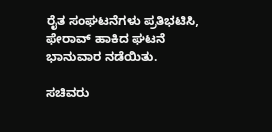ರೈತ ಸಂಘಟನೆಗಳು ಪ್ರತಿಭಟಿಸಿ,
ಫೇರಾವ್ ಹಾಕಿದ ಘಟನೆ ಭಾನುವಾರ ನಡೆಯಿತು.

ಸಚಿವರು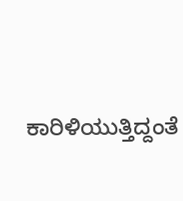ಕಾರಿಳಿಯುತ್ತಿದ್ದಂತೆ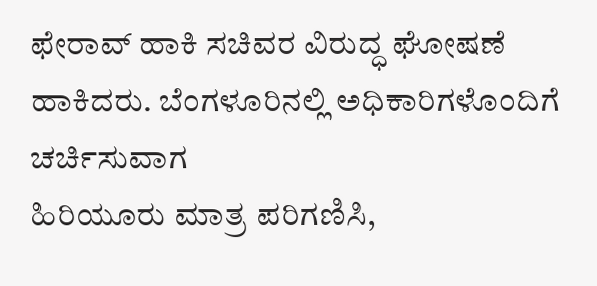ಫೇರಾವ್ ಹಾಕಿ ಸಚಿವರ ವಿರುದ್ಧ ಘೋಷಣೆ
ಹಾಕಿದರು. ಬೆಂಗಳೂರಿನಲ್ಲಿ ಅಧಿಕಾರಿಗಳೊಂದಿಗೆ ಚರ್ಚಿಸುವಾಗ
ಹಿರಿಯೂರು ಮಾತ್ರ ಪರಿಗಣಿಸಿ,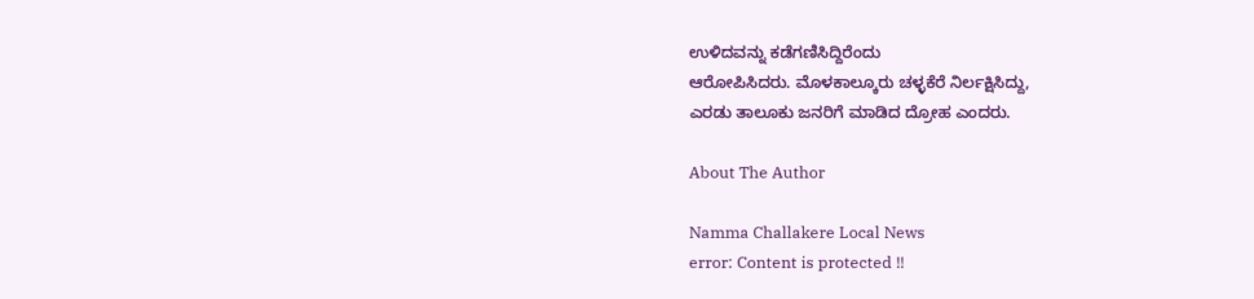ಉಳಿದವನ್ನು ಕಡೆಗಣಿಸಿದ್ದಿರೆಂದು
ಆರೋಪಿಸಿದರು. ಮೊಳಕಾಲ್ಕೂರು ಚಳ್ಳಕೆರೆ ನಿರ್ಲಕ್ಷಿಸಿದ್ದು,
ಎರಡು ತಾಲೂಕು ಜನರಿಗೆ ಮಾಡಿದ ದ್ರೋಹ ಎಂದರು.

About The Author

Namma Challakere Local News
error: Content is protected !!